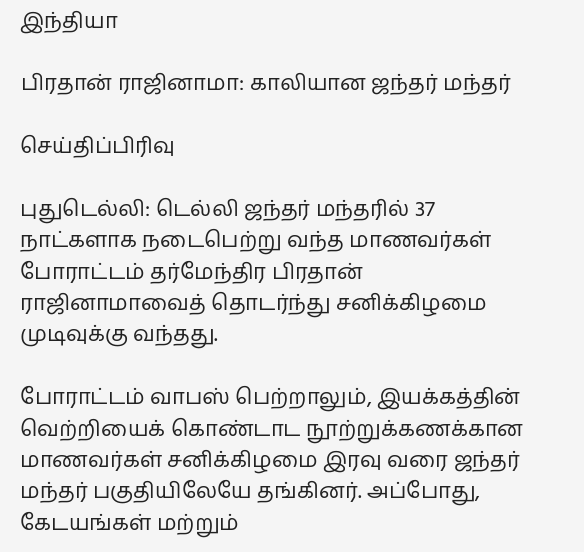இந்தியா

பிரதான் ராஜினாமா: காலியான ஜந்தர் மந்தர்

செய்திப்பிரிவு

புதுடெல்லி: டெல்லி ஜந்தர் மந்தரில் 37 நாட்களாக நடைபெற்று வந்த மாணவர்கள் போராட்டம் தர்மேந்திர பிரதான் ராஜினாமாவைத் தொடர்ந்து சனிக்கிழமை முடிவுக்கு வந்தது.

போராட்டம் வாபஸ் பெற்றாலும், இயக்கத்தின் வெற்றியைக் கொண்டாட நூற்றுக்கணக்கான மாணவர்கள் சனிக்கிழமை இரவு வரை ஜந்தர் மந்தர் பகுதியிலேயே தங்கினர். அப்போது, கேடயங்கள் மற்றும்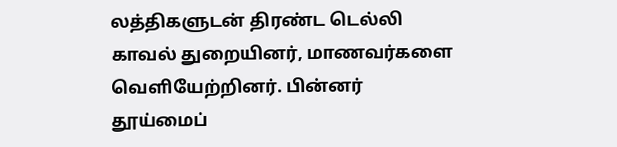லத்திகளுடன் திரண்ட டெல்லி காவல் துறையினர், மாணவர்களை வெளியேற்றினர். பின்னர் தூய்மைப்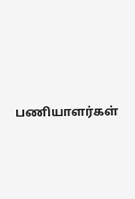பணியாளர்கள்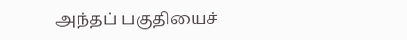அந்தப் பகுதியைச்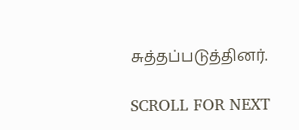சுத்தப்படுத்தினர்.

SCROLL FOR NEXT